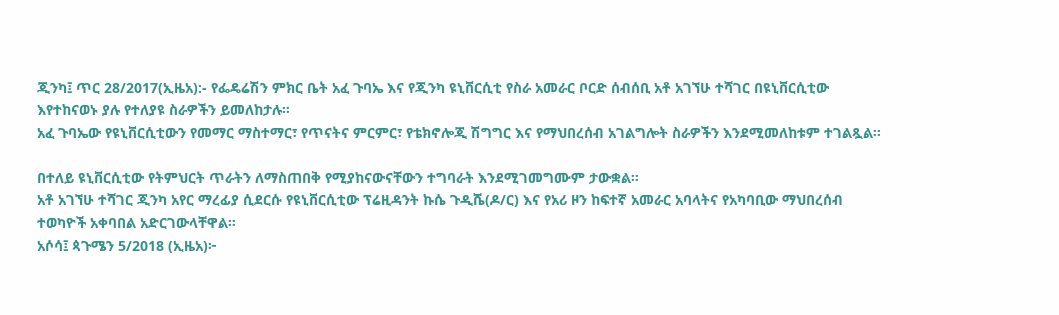ጂንካ፤ ጥር 28/2017(ኢዜአ):- የፌዴሬሽን ምክር ቤት አፈ ጉባኤ እና የጂንካ ዩኒቨርሲቲ የስራ አመራር ቦርድ ሰብሰቢ አቶ አገኘሁ ተሻገር በዩኒቨርሲቲው እየተከናወኑ ያሉ የተለያዩ ስራዎችን ይመለከታሉ።
አፈ ጉባኤው የዩኒቨርሲቲውን የመማር ማስተማር፣ የጥናትና ምርምር፣ የቴክኖሎጂ ሽግግር እና የማህበረሰብ አገልግሎት ስራዎችን እንደሚመለከቱም ተገልጿል።

በተለይ ዩኒቨርሲቲው የትምህርት ጥራትን ለማስጠበቅ የሚያከናውናቸውን ተግባራት እንደሚገመግሙም ታውቋል።
አቶ አገኘሁ ተሻገር ጂንካ አየር ማረፊያ ሲደርሱ የዩኒቨርሲቲው ፕሬዚዳንት ኩሴ ጉዲሼ(ዶ/ር) እና የአሪ ዞን ከፍተኛ አመራር አባላትና የአካባቢው ማህበረሰብ ተወካዮች አቀባበል አድርገውላቸዋል።
አሶሳ፤ ጳጉሜን 5/2018 (ኢዜአ)፦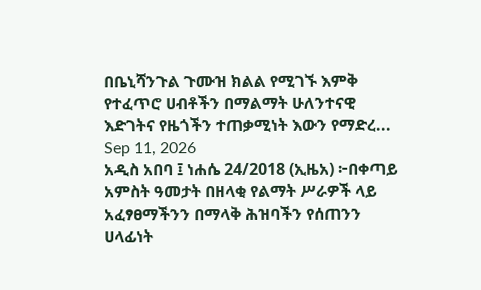በቤኒሻንጉል ጉሙዝ ክልል የሚገኙ እምቅ የተፈጥሮ ሀብቶችን በማልማት ሁለንተናዊ እድገትና የዜጎችን ተጠቃሚነት እውን የማድረ...
Sep 11, 2026
አዲስ አበባ ፤ ነሐሴ 24/2018 (ኢዜአ) ፦በቀጣይ አምስት ዓመታት በዘላቂ የልማት ሥራዎች ላይ አፈፃፀማችንን በማላቅ ሕዝባችን የሰጠንን ሀላፊነት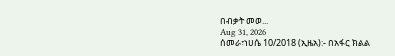በብቃት መወ...
Aug 31, 2026
ሰመራ፣ነሀሴ 10/2018 (ኢዜአ):- በአፋር ክልል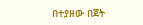በተያዘው በጀት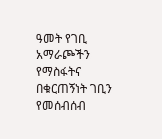ዓመት የገቢ አማራጮችን የማስፋትና በቁርጠኝነት ገቢን የመሰብሰብ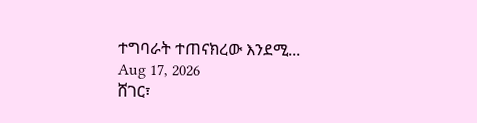ተግባራት ተጠናክረው እንደሚ...
Aug 17, 2026
ሸገር፣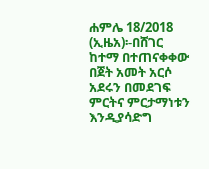ሐምሌ 18/2018 (ኢዜአ)፡-በሸገር ከተማ በተጠናቀቀው በጀት አመት አርሶ አደሩን በመደገፍ ምርትና ምርታማነቱን እንዲያሳድግ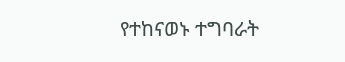የተከናወኑ ተግባራት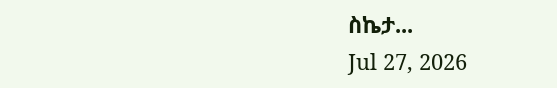ስኬታ...
Jul 27, 2026